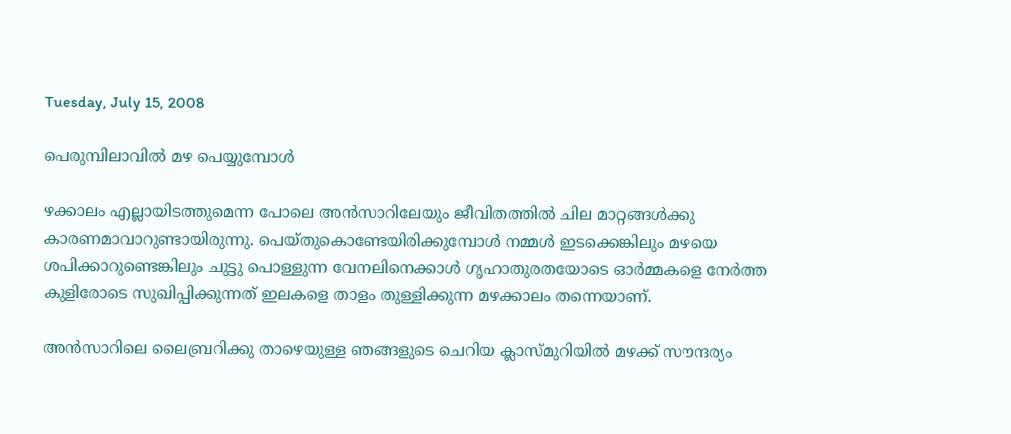Tuesday, July 15, 2008

പെരുമ്പിലാവില്‍ മഴ പെയ്യുമ്പോള്‍

ഴക്കാലം എല്ലായിടത്തുമെന്ന പോലെ അൻസാറിലേയും ജീവിതത്തിൽ ചില മാറ്റങ്ങൾക്കു കാരണമാവാറുണ്ടായിരുന്നു. പെയ്തുകൊണ്ടേയിരിക്കുമ്പോൾ നമ്മൾ ഇടക്കെങ്കിലും മഴയെ ശപിക്കാറുണ്ടെങ്കിലും ചുട്ടു പൊള്ളുന്ന വേനലിനെക്കാൾ ഗൃഹാതുരതയോടെ ഓർമ്മകളെ നേർത്ത കുളിരോടെ സുഖിപ്പിക്കുന്നത്‌ ഇലകളെ താളം തുള്ളിക്കുന്ന മഴക്കാലം തന്നെയാണ്‌.

അന്‍സാറിലെ ലൈബ്രറിക്കു താഴെയുള്ള ഞങ്ങളുടെ ചെറിയ ക്ലാസ്‌മുറിയിൽ മഴക്ക്‌ സൗന്ദര്യം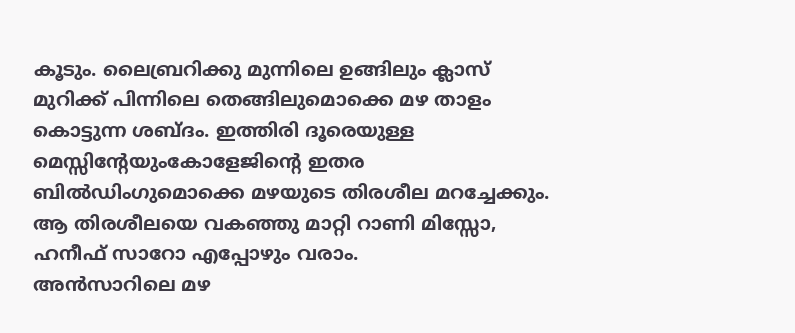കൂടും. ലൈബ്രറിക്കു മുന്നിലെ ഉങ്ങിലും ക്ലാസ്‌ മുറിക്ക്‌ പിന്നിലെ തെങ്ങിലുമൊക്കെ മഴ താളം കൊട്ടുന്ന ശബ്ദം. ഇത്തിരി ദൂരെയുള്ള മെസ്സിന്റേയുംകോളേജിന്റെ ഇതര ബിൽഡിംഗുമൊക്കെ മഴയുടെ തിരശീല മറച്ചേക്കും. ആ തിരശീലയെ വകഞ്ഞു മാറ്റി റാണി മിസ്സോ, ഹനീഫ്‌ സാറോ എപ്പോഴും വരാം.
അൻസാറിലെ മഴ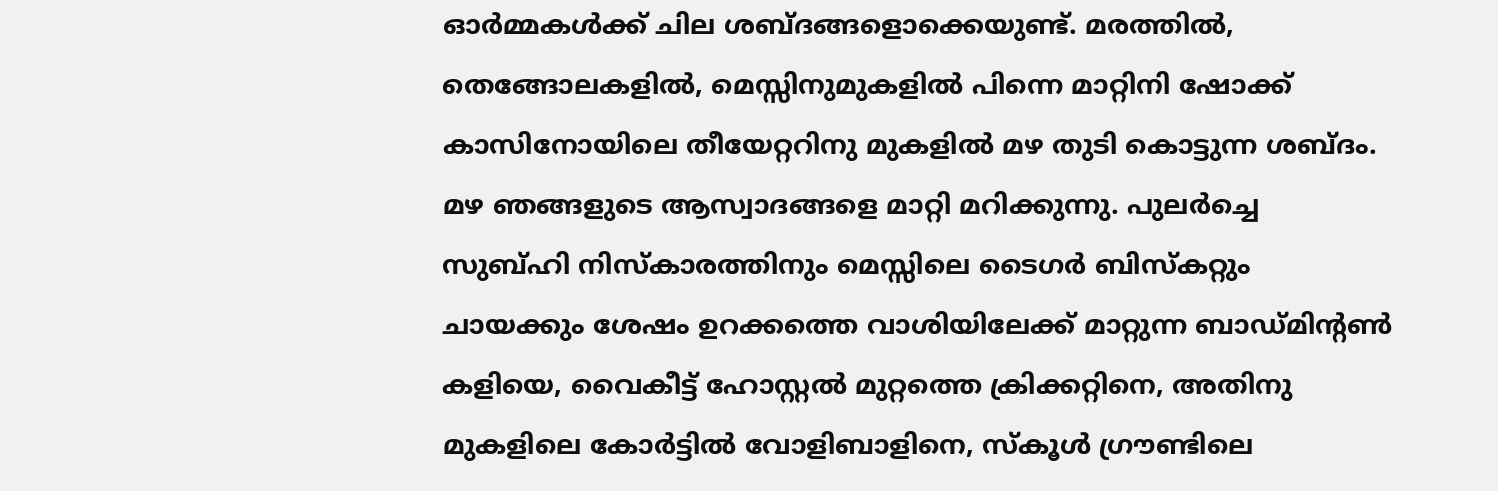ഓർമ്മകൾക്ക്‌ ചില ശബ്ദങ്ങളൊക്കെയുണ്ട്‌. മരത്തിൽ, തെങ്ങോലകളിൽ, മെസ്സിനുമുകളിൽ പിന്നെ മാറ്റിനി ഷോക്ക്‌ കാസിനോയിലെ തീയേറ്ററിനു മുകളിൽ മഴ തുടി കൊട്ടുന്ന ശബ്ദം. മഴ ഞങ്ങളുടെ ആസ്വാദങ്ങളെ മാറ്റി മറിക്കുന്നു. പുലർച്ചെ സുബ്‌ഹി നിസ്കാരത്തിനും മെസ്സിലെ ടൈഗർ ബിസ്കറ്റും ചായക്കും ശേഷം ഉറക്കത്തെ വാശിയിലേക്ക്‌ മാറ്റുന്ന ബാഡ്മിന്റൺ കളിയെ, വൈകീട്ട്‌ ഹോസ്റ്റൽ മുറ്റത്തെ ക്രിക്കറ്റിനെ, അതിനു മുകളിലെ കോർട്ടിൽ വോളിബാളിനെ, സ്കൂൾ ഗ്രൗണ്ടിലെ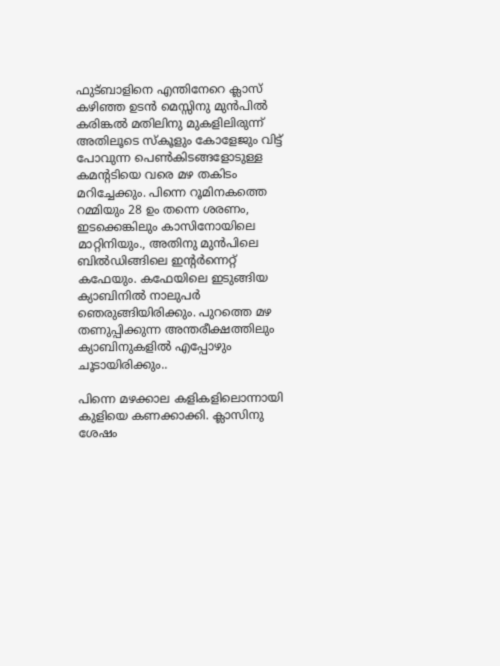ഫുട്ബാളിനെ എന്തിനേറെ ക്ലാസ്‌ കഴിഞ്ഞ ഉടൻ മെസ്സിനു മുൻപിൽ കരിങ്കൽ മതിലിനു മുകളിലിരുന്ന് അതിലൂടെ സ്കൂളും കോളേജും വിട്ട്‌ പോവുന്ന പെൺകിടങ്ങളോടുള്ള കമന്റടിയെ വരെ മഴ തകിടം മറിച്ചേക്കും. പിന്നെ റൂമിനകത്തെ റമ്മിയും 28 ഉം തന്നെ ശരണം, ഇടക്കെങ്കിലും കാസിനോയിലെ മാറ്റിനിയും., അതിനു മുൻപിലെ ബിൽഡിങ്ങിലെ ഇന്റർന്നെറ്റ്‌ കഫേയും. കഫേയിലെ ഇടുങ്ങിയ ക്യാബിനിൽ നാലുപർ ഞെരുങ്ങിയിരിക്കും. പുറത്തെ മഴ തണുപ്പിക്കുന്ന അന്തരീക്ഷത്തിലും ക്യാബിനുകളിൽ എപ്പോഴും ചൂടായിരിക്കും..

പിന്നെ മഴക്കാല കളികളിലൊന്നായി കുളിയെ കണക്കാക്കി. ക്ലാസിനു ശേഷം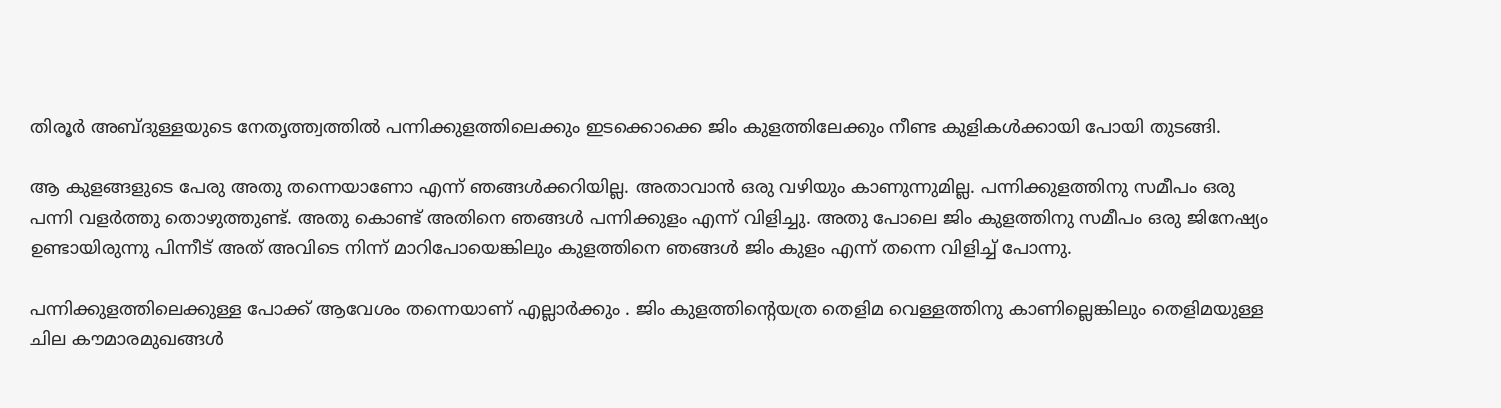തിരൂർ അബ്ദുള്ളയുടെ നേതൃത്ത്വത്തിൽ പന്നിക്കുളത്തിലെക്കും ഇടക്കൊക്കെ ജിം കുളത്തിലേക്കും നീണ്ട കുളികൾക്കായി പോയി തുടങ്ങി.

ആ കുളങ്ങളുടെ പേരു അതു തന്നെയാണോ എന്ന് ഞങ്ങൾക്കറിയില്ല. അതാവാൻ ഒരു വഴിയും കാണുന്നുമില്ല. പന്നിക്കുളത്തിനു സമീപം ഒരു പന്നി വളർത്തു തൊഴുത്തുണ്ട്‌. അതു കൊണ്ട്‌ അതിനെ ഞങ്ങൾ പന്നിക്കുളം എന്ന് വിളിച്ചു. അതു പോലെ ജിം കുളത്തിനു സമീപം ഒരു ജിനേഷ്യം ഉണ്ടായിരുന്നു പിന്നീട്‌ അത്‌ അവിടെ നിന്ന് മാറിപോയെങ്കിലും കുളത്തിനെ ഞങ്ങൾ ജിം കുളം എന്ന് തന്നെ വിളിച്ച്‌ പോന്നു.

പന്നിക്കുളത്തിലെക്കുള്ള പോക്ക്‌ ആവേശം തന്നെയാണ്‌ എല്ലാർക്കും . ജിം കുളത്തിന്റെയത്ര തെളിമ വെള്ളത്തിനു കാണില്ലെങ്കിലും തെളിമയുള്ള ചില കൗമാരമുഖങ്ങൾ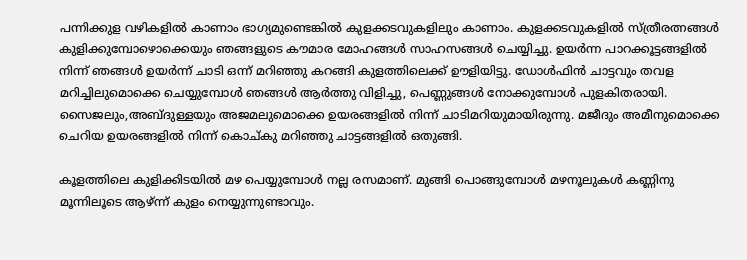പന്നിക്കുള വഴികളിൽ കാണാം ഭാഗ്യമുണ്ടെങ്കിൽ കുളക്കടവുകളിലും കാണാം. കുളക്കടവുകളിൽ സ്ത്രീരത്നങ്ങൾ കുളിക്കുമ്പോഴൊക്കെയും ഞങ്ങളുടെ കൗമാര മോഹങ്ങൾ സാഹസങ്ങൾ ചെയ്യിച്ചു. ഉയർന്ന പാറക്കൂട്ടങ്ങളിൽ നിന്ന് ഞങ്ങൾ ഉയർന്ന് ചാടി ഒന്ന് മറിഞ്ഞു കറങ്ങി കുളത്തിലെക്ക്‌ ഊളിയിട്ടു. ഡോൾഫിൻ ചാട്ടവും തവള മറിച്ചിലുമൊക്കെ ചെയ്യുമ്പോൾ ഞങ്ങൾ ആർത്തു വിളിച്ചു, പെണ്ണുങ്ങൾ നോക്കുമ്പോൾ പുളകിതരായി.
സൈജലും,അബ്ദുള്ളയും അജമലുമൊക്കെ ഉയരങ്ങളിൽ നിന്ന് ചാടിമറിയുമായിരുന്നു. മജീദും അമീനുമൊക്കെ ചെറിയ ഉയരങ്ങളിൽ നിന്ന് കൊച്കു മറിഞ്ഞു ചാട്ടങ്ങളിൽ ഒതുങ്ങി.

കൂളത്തിലെ കുളിക്കിടയിൽ മഴ പെയ്യുമ്പോൾ നല്ല രസമാണ്‌. മുങ്ങി പൊങ്ങുമ്പോൾ മഴനൂലുകൾ കണ്ണിനു മൂന്നിലൂടെ ആഴ്‌ന്ന് കുളം നെയ്യുന്നുണ്ടാവും.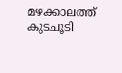മഴക്കാലത്ത്‌ കുടചൂടി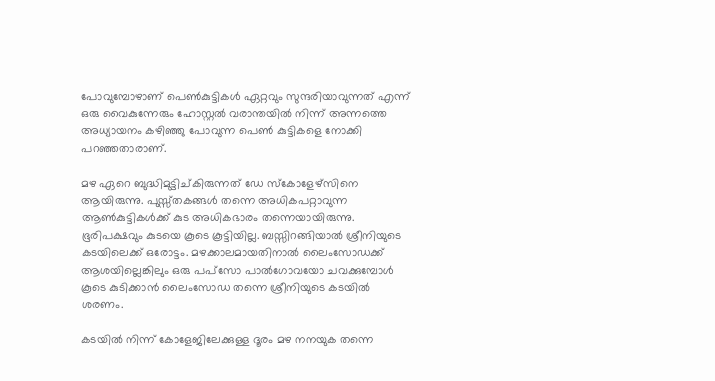പോവുമ്പോഴാണ്‌ പെൺകുട്ടികൾ ഏറ്റവും സുന്ദരിയാവുന്നത്‌ എന്ന് ഒരു വൈകുന്നേരും ഹോസ്റ്റൽ വരാന്തയിൽ നിന്ന് അന്നത്തെ അധ്യായനം കഴിഞ്ഞു പോവുന്ന പെൺ കുട്ടികളെ നോക്കി പറഞ്ഞതാരാണ്‌.

മഴ ഏറെ ബുദ്ധിമുട്ടിച്കിരുന്നത്‌ ഡേ സ്കോളേഴ്സിനെ ആയിരുന്നു. പുസ്സ്തകങ്ങൾ തന്നെ അധികപറ്റാവുന്ന ആൺകുട്ടികൾക്ക്‌ കുട അധികഭാരം തന്നെയായിരുന്നു. ഭൂരിപക്ഷവും കുടയെ കൂടെ കൂട്ടിയില്ല. ബസ്സിറങ്ങിയാൽ ശ്രീനിയുടെ കടയിലെക്ക്‌ ഒരോട്ടം. മഴക്കാലമായതിനാൽ ലൈംസോഡക്ക്‌ ആശയില്ലെങ്കിലും ഒരു പപ്‌സോ പാൽഗോവയോ ചവക്കുമ്പോൾ കൂടെ കുടിക്കാൻ ലൈംസോഡ തന്നെ ശ്രീനിയുടെ കടയിൽ ശരണം.

കടയിൽ നിന്ന് കോളേജിലേക്കുള്ള ദൂരം മഴ നനയുക തന്നെ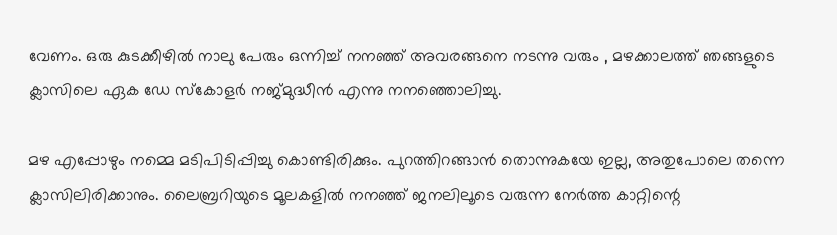വേണം. ഒരു കുടക്കീഴിൽ നാലു പേരും ഒന്നിച്ച്‌ നനഞ്ഞ്‌ അവരങ്ങനെ നടന്നു വരും , മഴക്കാലത്ത്‌ ഞങ്ങളുടെ ക്ലാസിലെ ഏക ഡേ സ്കോളർ നജ്‌മുദ്ധീൻ എന്നു നനഞ്ഞൊലിച്ചു.

മഴ എപ്പോഴും നമ്മെ മടിപിടിപ്പിച്ചു കൊണ്ടിരിക്കും. പുറത്തിറങ്ങാൻ തൊന്നുകയേ ഇല്ല, അതുപോലെ തന്നെ ക്ലാസിലിരിക്കാനും. ലൈബ്രറിയുടെ മൂലകളിൽ നനഞ്ഞ്‌ ജനലിലൂടെ വരുന്ന നേർത്ത കാറ്റിന്റെ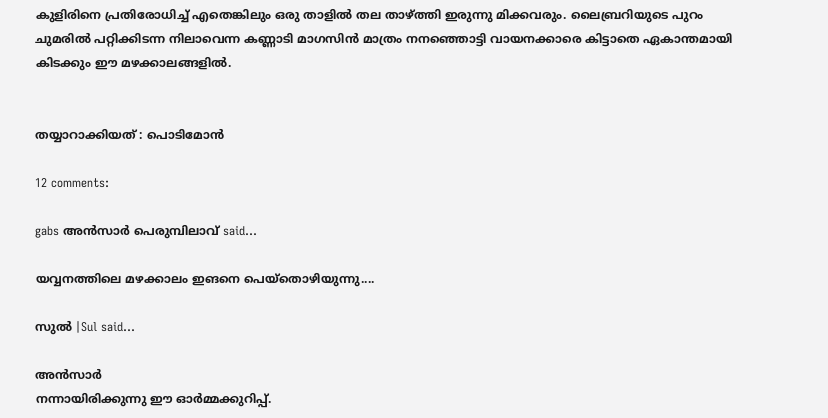കുളിരിനെ പ്രതിരോധിച്ച്‌ എതെങ്കിലും ഒരു താളിൽ തല താഴ്ത്തി ഇരുന്നു മിക്കവരും. ലൈബ്രറിയുടെ പുറം ചുമരിൽ പറ്റിക്കിടന്ന നിലാവെന്ന കണ്ണാടി മാഗസിൻ മാത്രം നനഞ്ഞൊട്ടി വായനക്കാരെ കിട്ടാതെ ഏകാന്തമായി കിടക്കും ഈ മഴക്കാലങ്ങളിൽ.


തയ്യാറാക്കിയത്‌ : പൊടിമോന്‍

12 comments:

gabs അന്‍സാര്‍ പെരുമ്പിലാവ്‌ said...

യവ്വനത്തിലെ മഴക്കാലം ഇങനെ പെയ്തൊഴിയുന്നു....

സുല്‍ |Sul said...

അന്‍സാര്‍
നന്നായിരിക്കുന്നു ഈ ഓര്‍മ്മക്കുറിപ്പ്.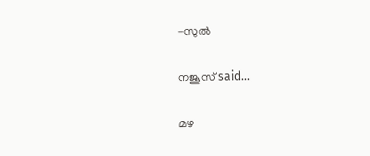-സുല്‍

നജൂസ്‌ said...

മഴ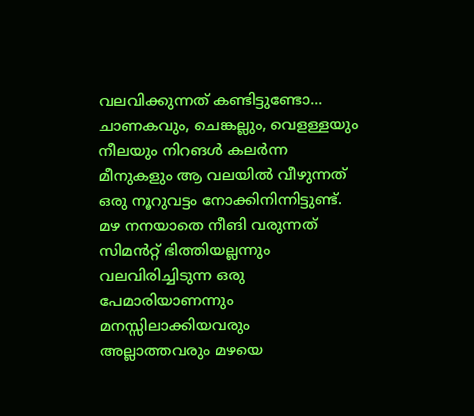വലവിക്കുന്നത്‌ കണ്ടിട്ടുണ്ടോ... ചാണകവും, ചെങ്കല്ലും, വെളള്ളയും നീലയും നിറങള്‍ കലര്‍ന്ന മീനുകളും ആ വലയില്‍ വീഴുന്നത്‌ ഒരു നൂറുവട്ടം നോക്കിനിന്നിട്ടുണ്ട്‌.
മഴ നനയാതെ നീങി വരുന്നത്‌ സിമന്‍‌റ്റ് ഭിത്തിയല്ലന്നും വലവിരിച്ചിടുന്ന ഒരു പേമാരിയാണന്നും മനസ്സിലാക്കിയവരും അല്ലാത്തവരും മഴയെ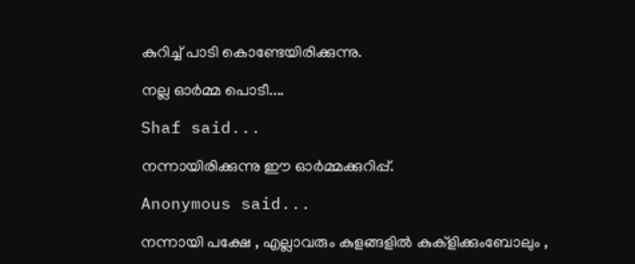കുറിച്ച്‌ പാടി കൊണ്ടേയിരിക്കുന്നു.

നല്ല ഓര്‍മ്മ പൊടീ....

Shaf said...

നന്നായിരിക്കുന്നു ഈ ഓര്‍മ്മക്കുറിപ്പ്.

Anonymous said...

നന്നായി പക്ഷേ , എല്ലാവരും കുളങ്ങളില്‍ കുക്ളിക്കുംബോലും ,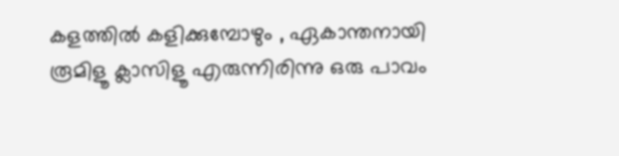കളത്തില്‍ കളിക്കുമ്പോഴും , ഏകാന്തനായി രൂമിളൂ ക്ലാസിളൂ എരുന്നിരിന്നു ഒരു പാവം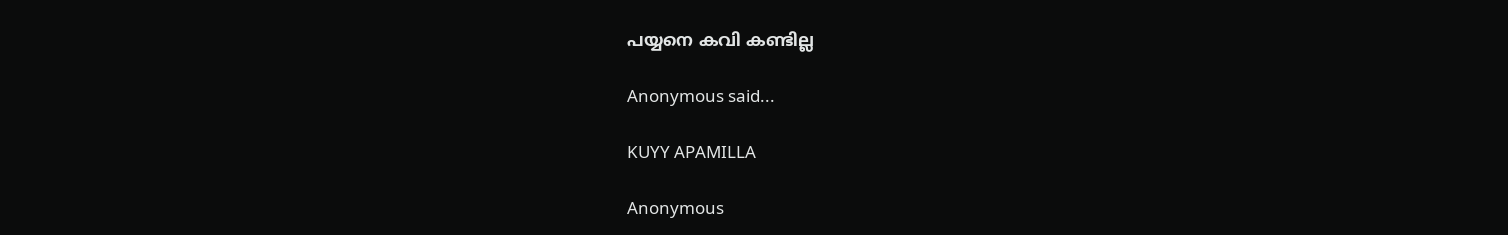പയ്യനെ കവി കണ്ടില്ല

Anonymous said...

KUYY APAMILLA

Anonymous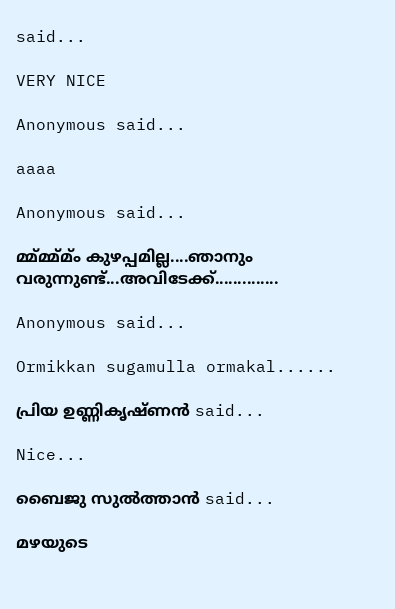said...

VERY NICE

Anonymous said...

aaaa

Anonymous said...

മ്മ്മ്മ്മ്ം കുഴപ്പമില്ല....ഞാനും വരുന്നുണ്ട്...അവിടേക്ക്..............

Anonymous said...

Ormikkan sugamulla ormakal......

പ്രിയ ഉണ്ണികൃഷ്ണന്‍ said...

Nice...

ബൈജു സുല്‍ത്താന്‍ said...

മഴയുടെ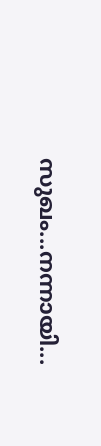സുഖം...നന്നായി...